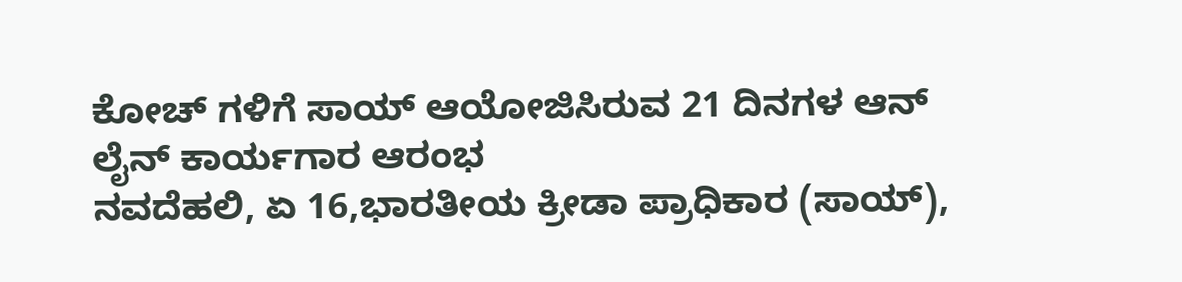ಕೋಚ್ ಗಳಿಗೆ ಸಾಯ್ ಆಯೋಜಿಸಿರುವ 21 ದಿನಗಳ ಆನ್ ಲೈನ್ ಕಾರ್ಯಗಾರ ಆರಂಭ
ನವದೆಹಲಿ, ಏ 16,ಭಾರತೀಯ ಕ್ರೀಡಾ ಪ್ರಾಧಿಕಾರ (ಸಾಯ್),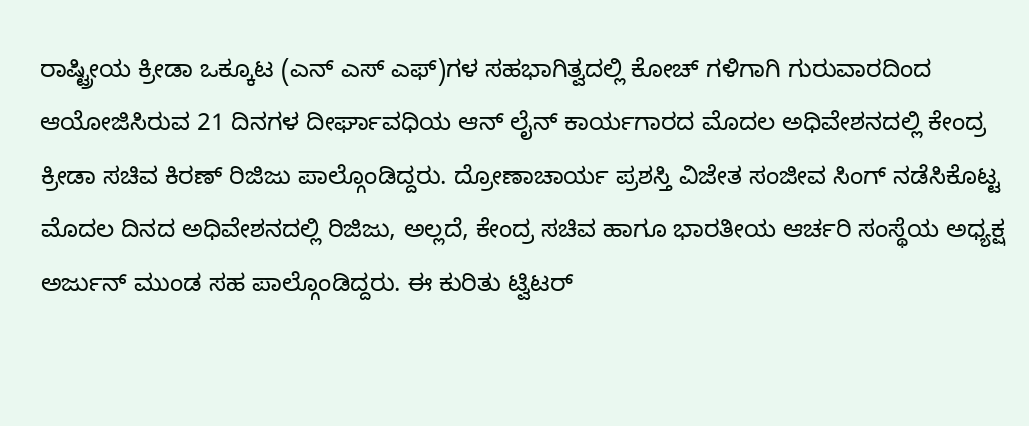ರಾಷ್ಟ್ರೀಯ ಕ್ರೀಡಾ ಒಕ್ಕೂಟ (ಎನ್ ಎಸ್ ಎಫ್)ಗಳ ಸಹಭಾಗಿತ್ವದಲ್ಲಿ ಕೋಚ್ ಗಳಿಗಾಗಿ ಗುರುವಾರದಿಂದ ಆಯೋಜಿಸಿರುವ 21 ದಿನಗಳ ದೀರ್ಘಾವಧಿಯ ಆನ್ ಲೈನ್ ಕಾರ್ಯಗಾರದ ಮೊದಲ ಅಧಿವೇಶನದಲ್ಲಿ ಕೇಂದ್ರ ಕ್ರೀಡಾ ಸಚಿವ ಕಿರಣ್ ರಿಜಿಜು ಪಾಲ್ಗೊಂಡಿದ್ದರು. ದ್ರೋಣಾಚಾರ್ಯ ಪ್ರಶಸ್ತಿ ವಿಜೇತ ಸಂಜೀವ ಸಿಂಗ್ ನಡೆಸಿಕೊಟ್ಟ ಮೊದಲ ದಿನದ ಅಧಿವೇಶನದಲ್ಲಿ ರಿಜಿಜು, ಅಲ್ಲದೆ, ಕೇಂದ್ರ ಸಚಿವ ಹಾಗೂ ಭಾರತೀಯ ಆರ್ಚರಿ ಸಂಸ್ಥೆಯ ಅಧ್ಯಕ್ಷ ಅರ್ಜುನ್ ಮುಂಡ ಸಹ ಪಾಲ್ಗೊಂಡಿದ್ದರು. ಈ ಕುರಿತು ಟ್ವಿಟರ್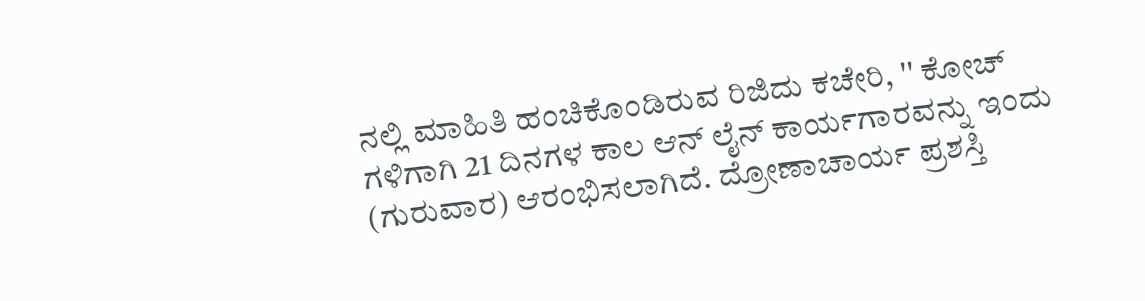ನಲ್ಲಿ ಮಾಹಿತಿ ಹಂಚಿಕೊಂಡಿರುವ ರಿಜಿದು ಕಚೇರಿ, '' ಕೋಚ್ ಗಳಿಗಾಗಿ 21 ದಿನಗಳ ಕಾಲ ಆನ್ ಲೈನ್ ಕಾರ್ಯಗಾರವನ್ನು ಇಂದು (ಗುರುವಾರ) ಆರಂಭಿಸಲಾಗಿದೆ. ದ್ರೋಣಾಚಾರ್ಯ ಪ್ರಶಸ್ತಿ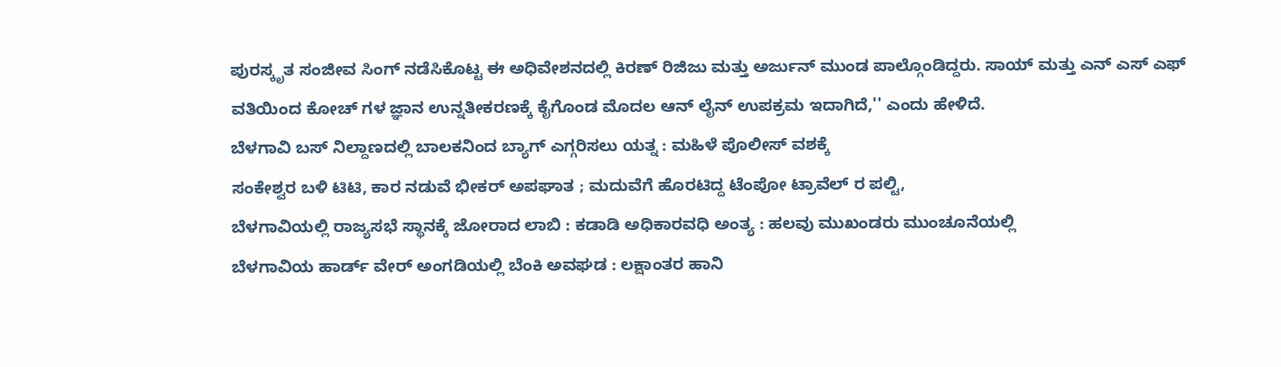ಪುರಸ್ಕೃತ ಸಂಜೀವ ಸಿಂಗ್ ನಡೆಸಿಕೊಟ್ಟ ಈ ಅಧಿವೇಶನದಲ್ಲಿ ಕಿರಣ್ ರಿಜಿಜು ಮತ್ತು ಅರ್ಜುನ್ ಮುಂಡ ಪಾಲ್ಗೊಂಡಿದ್ದರು. ಸಾಯ್ ಮತ್ತು ಎನ್ ಎಸ್ ಎಫ್ ವತಿಯಿಂದ ಕೋಚ್ ಗಳ ಜ್ಞಾನ ಉನ್ನತೀಕರಣಕ್ಕೆ ಕೈಗೊಂಡ ಮೊದಲ ಆನ್ ಲೈನ್ ಉಪಕ್ರಮ ಇದಾಗಿದೆ,'' ಎಂದು ಹೇಳಿದೆ.
ಬೆಳಗಾವಿ ಬಸ್ ನಿಲ್ದಾಣದಲ್ಲಿ ಬಾಲಕನಿಂದ ಬ್ಯಾಗ್ ಎಗ್ಗರಿಸಲು ಯತ್ನ : ಮಹಿಳೆ ಪೊಲೀಸ್ ವಶಕ್ಕೆ
ಸಂಕೇಶ್ವರ ಬಳಿ ಟಿಟಿ, ಕಾರ ನಡುವೆ ಭೀಕರ್ ಅಪಘಾತ ; ಮದುವೆಗೆ ಹೊರಟಿದ್ದ ಟೆಂಪೋ ಟ್ರಾವೆಲ್ ರ ಪಲ್ಟಿ,
ಬೆಳಗಾವಿಯಲ್ಲಿ ರಾಜ್ಯಸಭೆ ಸ್ಥಾನಕ್ಕೆ ಜೋರಾದ ಲಾಬಿ : ಕಡಾಡಿ ಅಧಿಕಾರವಧಿ ಅಂತ್ಯ : ಹಲವು ಮುಖಂಡರು ಮುಂಚೂನೆಯಲ್ಲಿ
ಬೆಳಗಾವಿಯ ಹಾರ್ಡ್ ವೇರ್ ಅಂಗಡಿಯಲ್ಲಿ ಬೆಂಕಿ ಅವಘಡ : ಲಕ್ಷಾಂತರ ಹಾನಿ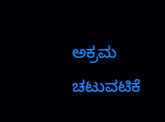ಅಕ್ರಮ ಚಟುವಟಿಕೆ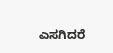ಎಸಗಿದರೆ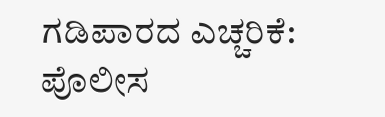ಗಡಿಪಾರದ ಎಚ್ಚರಿಕೆ: ಪೊಲೀಸ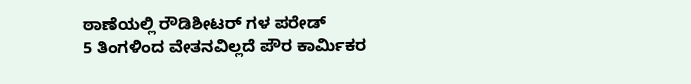ಠಾಣೆಯಲ್ಲಿ ರೌಡಿಶೀಟರ್ ಗಳ ಪರೇಡ್
5 ತಿಂಗಳಿಂದ ವೇತನವಿಲ್ಲದೆ ಪೌರ ಕಾರ್ಮಿಕರ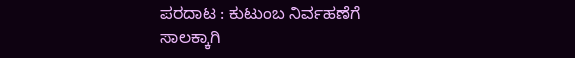ಪರದಾಟ : ಕುಟುಂಬ ನಿರ್ವಹಣೆಗೆ ಸಾಲಕ್ಕಾಗಿ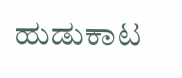ಹುಡುಕಾಟ